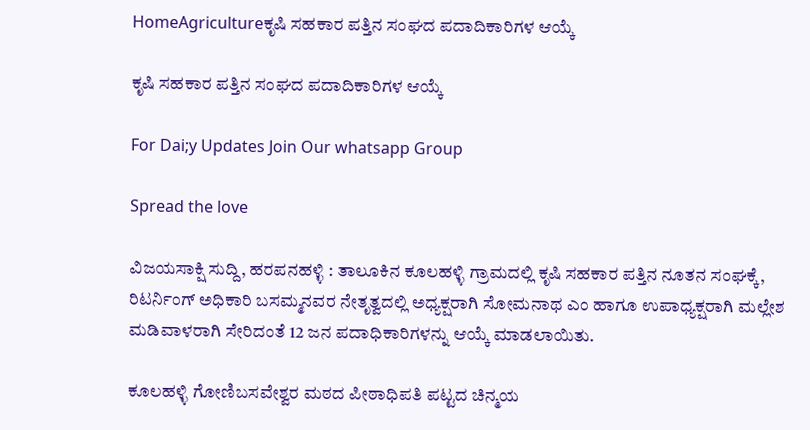HomeAgricultureಕೃಷಿ ಸಹಕಾರ ಪತ್ತಿನ ಸಂಘದ ಪದಾದಿಕಾರಿಗಳ ಆಯ್ಕೆ

ಕೃಷಿ ಸಹಕಾರ ಪತ್ತಿನ ಸಂಘದ ಪದಾದಿಕಾರಿಗಳ ಆಯ್ಕೆ

For Dai;y Updates Join Our whatsapp Group

Spread the love

ವಿಜಯಸಾಕ್ಷಿ ಸುದ್ದಿ, ಹರಪನಹಳ್ಳಿ : ತಾಲೂಕಿನ ಕೂಲಹಳ್ಳಿ ಗ್ರಾಮದಲ್ಲಿ ಕೃಷಿ ಸಹಕಾರ ಪತ್ತಿನ ನೂತನ ಸಂಘಕ್ಕೆ, ರಿಟರ್ನಿಂಗ್ ಅಧಿಕಾರಿ ಬಸಮ್ಮನವರ ನೇತೃತ್ವದಲ್ಲಿ ಅಧ್ಯಕ್ಷರಾಗಿ ಸೋಮನಾಥ ಎಂ ಹಾಗೂ ಉಪಾಧ್ಯಕ್ಷರಾಗಿ ಮಲ್ಲೇಶ ಮಡಿವಾಳರಾಗಿ ಸೇರಿದಂತೆ 12 ಜನ ಪದಾಧಿಕಾರಿಗಳನ್ನು ಆಯ್ಕೆ ಮಾಡಲಾಯಿತು.

ಕೂಲಹಳ್ಳಿ ಗೋಣಿಬಸವೇಶ್ವರ ಮಠದ ಪೀಠಾಧಿಪತಿ ಪಟ್ಟದ ಚಿನ್ಮಯ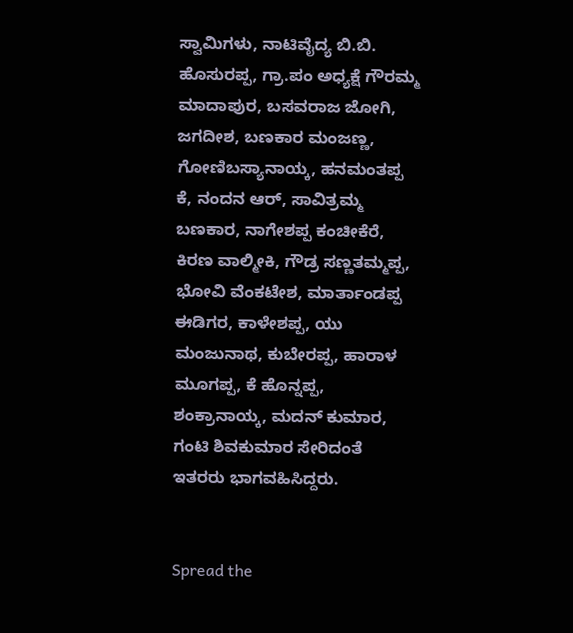ಸ್ವಾಮಿಗಳು, ನಾಟಿವೈದ್ಯ ಬಿ.ಬಿ. ಹೊಸುರಪ್ಪ, ಗ್ರಾ.ಪಂ ಅಧ್ಯಕ್ಷೆ ಗೌರಮ್ಮ ಮಾದಾಪುರ, ಬಸವರಾಜ ಜೋಗಿ, ಜಗದೀಶ, ಬಣಕಾರ ಮಂಜಣ್ಣ, ಗೋಣಿಬಸ್ಯಾನಾಯ್ಕ, ಹನಮಂತಪ್ಪ ಕೆ, ನಂದನ ಆರ್, ಸಾವಿತ್ರಮ್ಮ ಬಣಕಾರ, ನಾಗೇಶಪ್ಪ ಕಂಚೀಕೆರೆ, ಕಿರಣ ವಾಲ್ಮೀಕಿ, ಗೌಡ್ರ ಸಣ್ಣತಮ್ಮಪ್ಪ, ಭೋವಿ ವೆಂಕಟೇಶ, ಮಾರ್ತಾಂಡಪ್ಪ ಈಡಿಗರ, ಕಾಳೇಶಪ್ಪ, ಯು ಮಂಜುನಾಥ, ಕುಬೇರಪ್ಪ, ಹಾರಾಳ ಮೂಗಪ್ಪ, ಕೆ ಹೊನ್ನಪ್ಪ, ಶಂಕ್ರಾನಾಯ್ಕ, ಮದನ್ ಕುಮಾರ, ಗಂಟಿ ಶಿವಕುಮಾರ ಸೇರಿದಂತೆ ಇತರರು ಭಾಗವಹಿಸಿದ್ದರು.


Spread the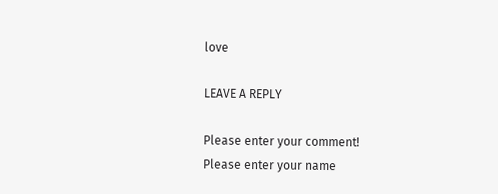love

LEAVE A REPLY

Please enter your comment!
Please enter your name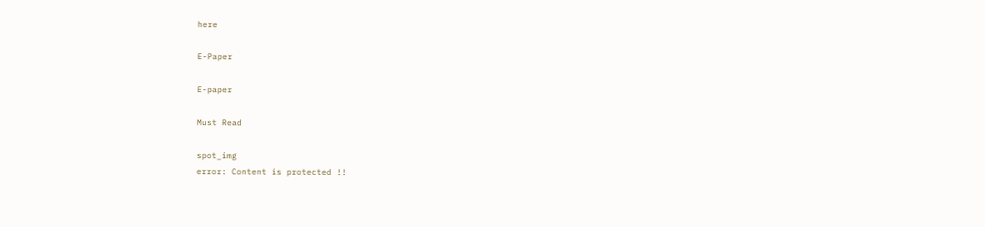here

E-Paper

E-paper

Must Read

spot_img
error: Content is protected !!